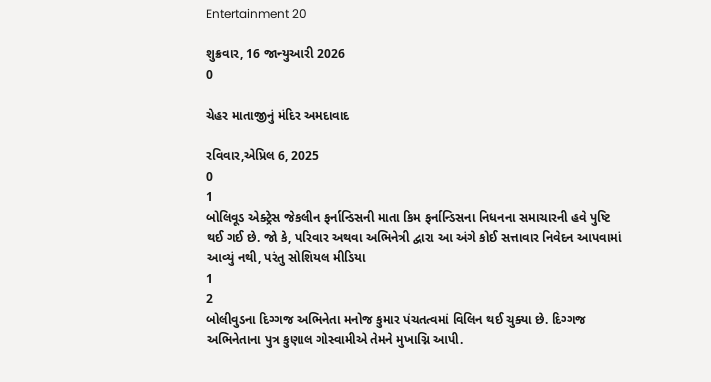Entertainment 20

શુક્રવાર, 16 જાન્યુઆરી 2026
0

ચેહર માતાજીનું મંદિર અમદાવાદ

રવિવાર,એપ્રિલ 6, 2025
0
1
બોલિવૂડ એક્ટ્રેસ જેકલીન ફર્નાન્ડિસની માતા કિમ ફર્નાન્ડિસના નિધનના સમાચારની હવે પુષ્ટિ થઈ ગઈ છે. જો કે, પરિવાર અથવા અભિનેત્રી દ્વારા આ અંગે કોઈ સત્તાવાર નિવેદન આપવામાં આવ્યું નથી, પરંતુ સોશિયલ મીડિયા
1
2
બોલીવુડના દિગ્ગજ અભિનેતા મનોજ કુમાર પંચતત્વમાં વિલિન થઈ ચુક્યા છે. દિગ્ગજ અભિનેતાના પુત્ર કુણાલ ગોસ્વામીએ તેમને મુખાગ્નિ આપી.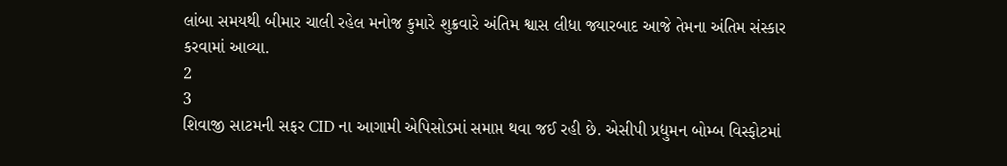લાંબા સમયથી બીમાર ચાલી રહેલ મનોજ કુમારે શુક્રવારે અંતિમ શ્વાસ લીધા જ્યારબાદ આજે તેમના અંતિમ સંસ્કાર કરવામાં આવ્યા.
2
3
શિવાજી સાટમની સફર CID ના આગામી એપિસોડમાં સમાપ્ત થવા જઈ રહી છે. એસીપી પ્રદ્યુમન બોમ્બ વિસ્ફોટમાં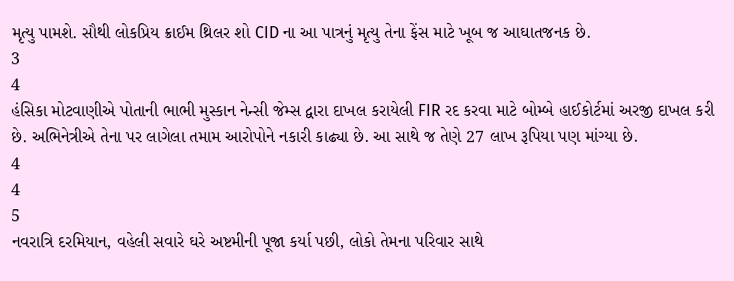મૃત્યુ પામશે. સૌથી લોકપ્રિય ક્રાઈમ થ્રિલર શો CID ના આ પાત્રનું મૃત્યુ તેના ફેંસ માટે ખૂબ જ આઘાતજનક છે.
3
4
હંસિકા મોટવાણીએ પોતાની ભાભી મુસ્કાન નેન્સી જેમ્સ દ્વારા દાખલ કરાયેલી FIR રદ કરવા માટે બોમ્બે હાઈકોર્ટમાં અરજી દાખલ કરી છે. અભિનેત્રીએ તેના પર લાગેલા તમામ આરોપોને નકારી કાઢ્યા છે. આ સાથે જ તેણે 27 લાખ રૂપિયા પણ માંગ્યા છે.
4
4
5
નવરાત્રિ દરમિયાન, વહેલી સવારે ઘરે અષ્ટમીની પૂજા કર્યા પછી, લોકો તેમના પરિવાર સાથે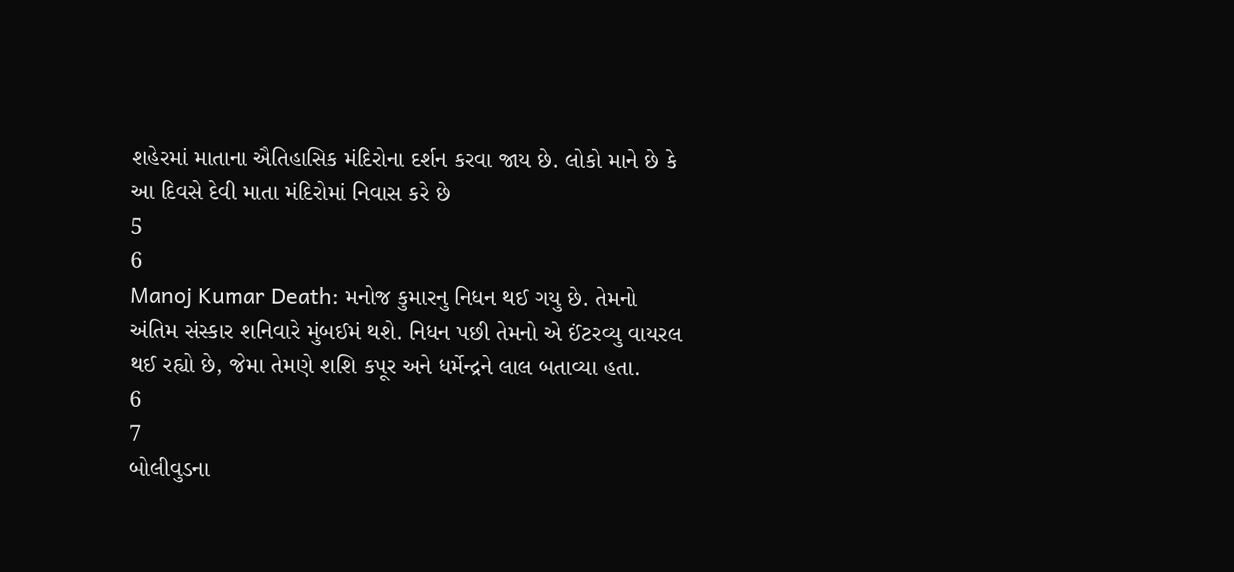શહેરમાં માતાના ઐતિહાસિક મંદિરોના દર્શન કરવા જાય છે. લોકો માને છે કે આ દિવસે દેવી માતા મંદિરોમાં નિવાસ કરે છે
5
6
Manoj Kumar Death: મનોજ કુમારનુ નિધન થઈ ગયુ છે. તેમનો અંતિમ સંસ્કાર શનિવારે મુંબઈમં થશે. નિધન પછી તેમનો એ ઈંટરવ્યુ વાયરલ થઈ રહ્યો છે, જેમા તેમણે શશિ કપૂર અને ધર્મેન્દ્રને લાલ બતાવ્યા હતા.
6
7
બોલીવુડના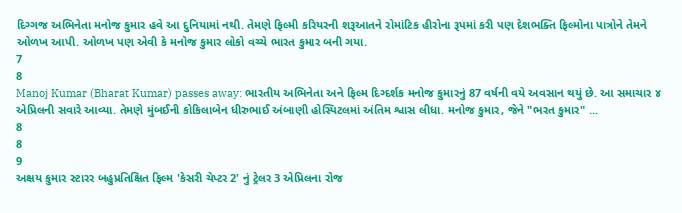દિગ્ગજ અભિનેતા મનોજ કુમાર હવે આ દુનિયામાં નથી. તેમણે ફિલ્મી કરિયરની શરૂઆતને રોમાંટિક હીરોના રૂપમાં કરી પણ દેશભક્તિ ફિલ્મોના પાત્રોને તેમને ઓળખ આપી. ઓળખ પણ એવી કે મનોજ કુમાર લોકો વચ્ચે ભારત કુમાર બની ગયા.
7
8
Manoj Kumar (Bharat Kumar) passes away: ભારતીય અભિનેતા અને ફિલ્મ દિગ્દર્શક મનોજ કુમારનું 87 વર્ષની વયે અવસાન થયું છે. આ સમાચાર ૪ એપ્રિલની સવારે આવ્યા. તેમણે મુંબઈની કોકિલાબેન ધીરુભાઈ અંબાણી હોસ્પિટલમાં અંતિમ શ્વાસ લીધા. મનોજ કુમાર, જેને "ભરત કુમાર" ...
8
8
9
અક્ષય કુમાર સ્ટારર બહુપ્રતિક્ષિત ફિલ્મ 'કેસરી ચેપ્ટર 2' નું ટ્રેલર 3 એપ્રિલના રોજ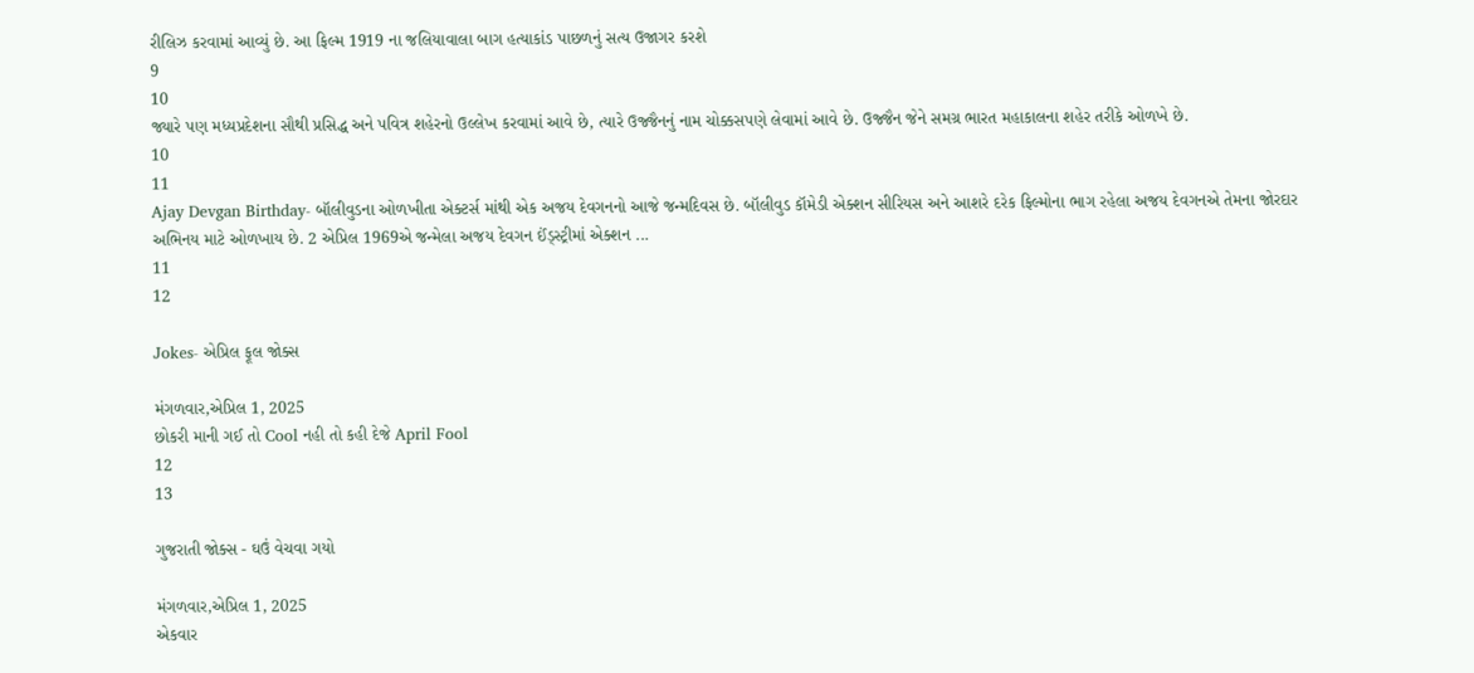રીલિઝ કરવામાં આવ્યું છે. આ ફિલ્મ 1919 ના જલિયાવાલા બાગ હત્યાકાંડ પાછળનું સત્ય ઉજાગર કરશે
9
10
જ્યારે પણ મધ્યપ્રદેશના સૌથી પ્રસિદ્ધ અને પવિત્ર શહેરનો ઉલ્લેખ કરવામાં આવે છે, ત્યારે ઉજ્જૈનનું નામ ચોક્કસપણે લેવામાં આવે છે. ઉજ્જૈન જેને સમગ્ર ભારત મહાકાલના શહેર તરીકે ઓળખે છે.
10
11
Ajay Devgan Birthday- બૉલીવુડના ઓળખીતા એક્ટર્સ માંથી એક અજય દેવગનનો આજે જન્મદિવસ છે. બૉલીવુડ કૉમેડી એક્શન સીરિયસ અને આશરે દરેક ફિલ્મોના ભાગ રહેલા અજય દેવગનએ તેમના જોરદાર અભિનય માટે ઓળખાય છે. 2 એપ્રિલ 1969એ જન્મેલા અજય દેવગન ઈંડ્સ્ટ્રીમાં એક્શન ...
11
12

Jokes- એપ્રિલ ફૂલ જોક્સ

મંગળવાર,એપ્રિલ 1, 2025
છોકરી માની ગઈ તો Cool નહી તો કહી દેજે April Fool
12
13

ગુજરાતી જોક્સ - ઘઉં વેચવા ગયો

મંગળવાર,એપ્રિલ 1, 2025
એકવાર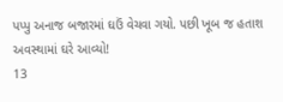પપ્પુ અનાજ બજારમાં ઘઉં વેચવા ગયો. પછી ખૂબ જ હતાશ અવસ્થામાં ઘરે આવ્યો!
13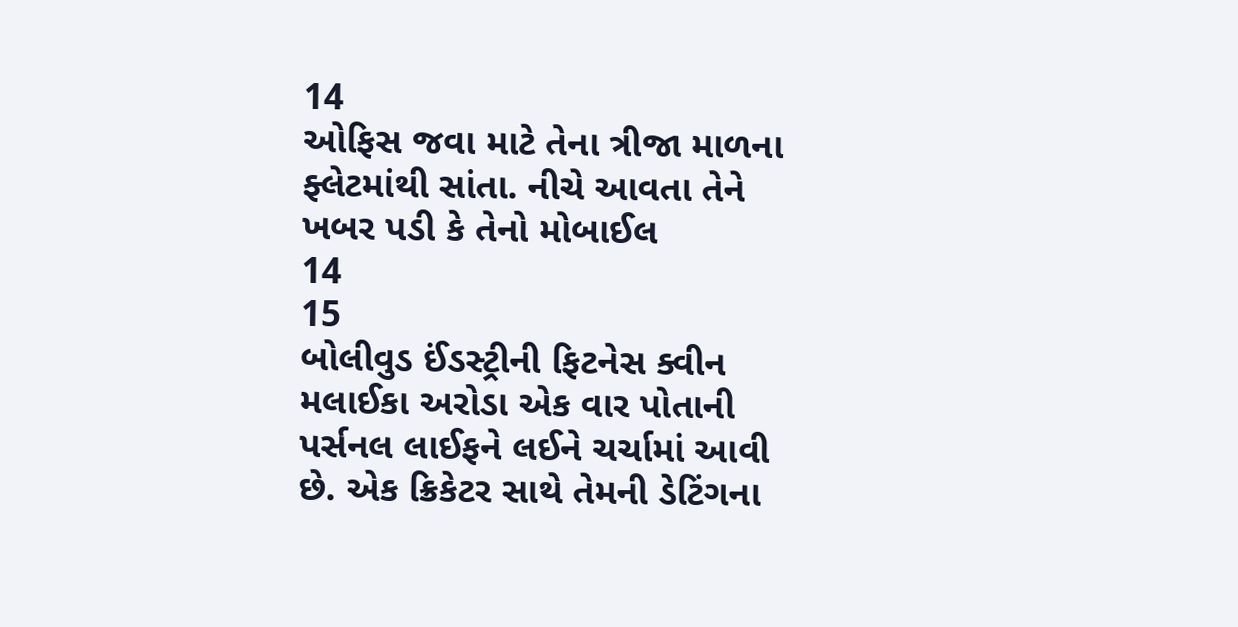14
ઓફિસ જવા માટે તેના ત્રીજા માળના ફ્લેટમાંથી સાંતા. નીચે આવતા તેને ખબર પડી કે તેનો મોબાઈલ
14
15
બોલીવુડ ઈંડસ્ટ્રીની ફિટનેસ ક્વીન મલાઈકા અરોડા એક વાર પોતાની પર્સનલ લાઈફને લઈને ચર્ચામાં આવી છે. એક ક્રિકેટર સાથે તેમની ડેટિંગના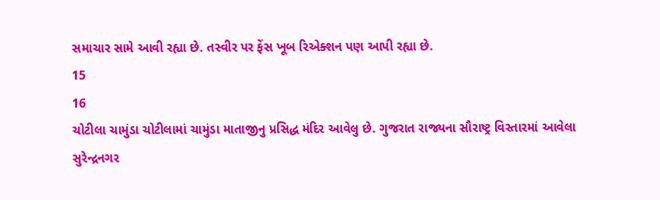સમાચાર સામે આવી રહ્યા છે. તસ્વીર પર ફેંસ ખૂબ રિએક્શન પણ આપી રહ્યા છે.
15
16
ચોટીલા ચામુંડા ચોટીલામાં ચામુંડા માતાજીનુ પ્રસિદ્ધ મંદિર આવેલુ છે. ગુજરાત રાજ્યના સૌરાષ્ટ્ર વિસ્તારમાં આવેલા સુરેન્દ્રનગર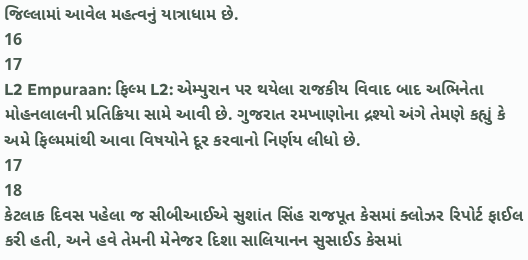જિલ્લામાં આવેલ મહત્વનું યાત્રાધામ છે.
16
17
L2 Empuraan: ફિલ્મ L2: એમ્પુરાન પર થયેલા રાજકીય વિવાદ બાદ અભિનેતા મોહનલાલની પ્રતિક્રિયા સામે આવી છે. ગુજરાત રમખાણોના દ્રશ્યો અંગે તેમણે કહ્યું કે અમે ફિલ્મમાંથી આવા વિષયોને દૂર કરવાનો નિર્ણય લીધો છે.
17
18
કેટલાક દિવસ પહેલા જ સીબીઆઈએ સુશાંત સિંહ રાજપૂત કેસમાં ક્લોઝર રિપોર્ટ ફાઈલ કરી હતી, અને હવે તેમની મેનેજર દિશા સાલિયાનન સુસાઈડ કેસમાં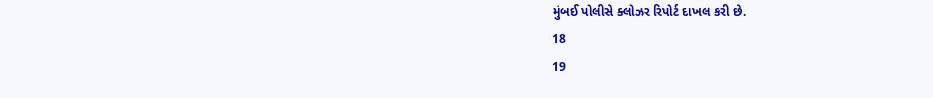મુંબઈ પોલીસે ક્લોઝર રિપોર્ટ દાખલ કરી છે.
18
19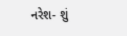નરેશ- શું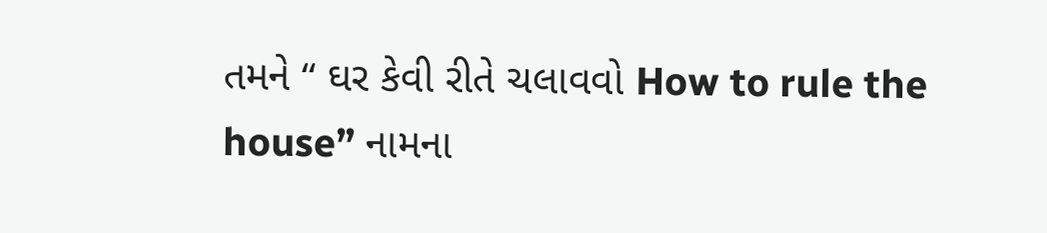તમને “ ઘર કેવી રીતે ચલાવવો How to rule the house” નામના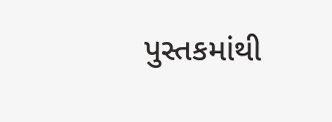પુસ્તકમાંથી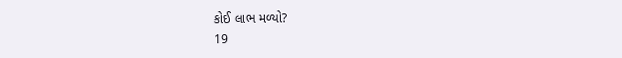કોઈ લાભ મળ્યો?
19